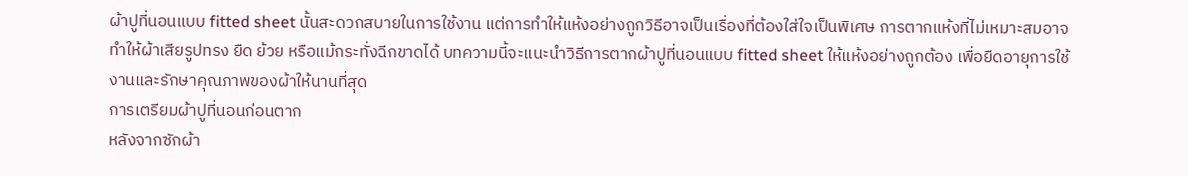ผ้าปูที่นอนแบบ fitted sheet นั้นสะดวกสบายในการใช้งาน แต่การทำให้แห้งอย่างถูกวิธีอาจเป็นเรื่องที่ต้องใส่ใจเป็นพิเศษ การตากแห้งที่ไม่เหมาะสมอาจทำให้ผ้าเสียรูปทรง ยืด ย้วย หรือแม้กระทั่งฉีกขาดได้ บทความนี้จะแนะนำวิธีการตากผ้าปูที่นอนแบบ fitted sheet ให้แห้งอย่างถูกต้อง เพื่อยืดอายุการใช้งานและรักษาคุณภาพของผ้าให้นานที่สุด
การเตรียมผ้าปูที่นอนก่อนตาก
หลังจากซักผ้า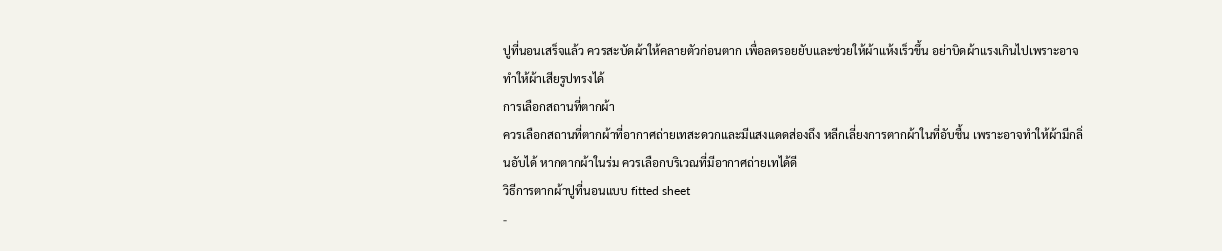ปูที่นอนเสร็จแล้ว ควรสะบัดผ้าให้คลายตัวก่อนตาก เพื่อลดรอยยับและช่วยให้ผ้าแห้งเร็วขึ้น อย่าบิดผ้าแรงเกินไปเพราะอาจทำให้ผ้าเสียรูปทรงได้
การเลือกสถานที่ตากผ้า
ควรเลือกสถานที่ตากผ้าที่อากาศถ่ายเทสะดวกและมีแสงแดดส่องถึง หลีกเลี่ยงการตากผ้าในที่อับชื้น เพราะอาจทำให้ผ้ามีกลิ่นอับได้ หากตากผ้าในร่ม ควรเลือกบริเวณที่มีอากาศถ่ายเทได้ดี
วิธีการตากผ้าปูที่นอนแบบ fitted sheet
-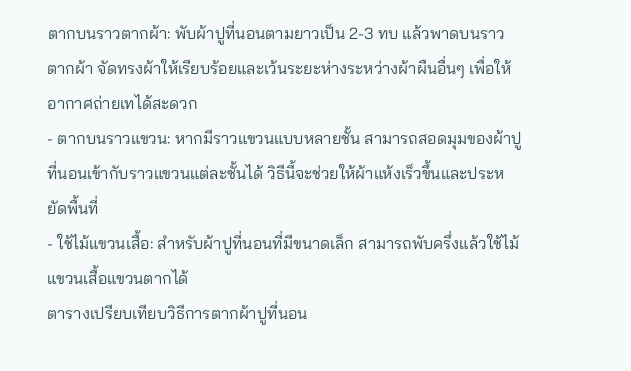ตากบนราวตากผ้า: พับผ้าปูที่นอนตามยาวเป็น 2-3 ทบ แล้วพาดบนราวตากผ้า จัดทรงผ้าให้เรียบร้อยและเว้นระยะห่างระหว่างผ้าผืนอื่นๆ เพื่อให้อากาศถ่ายเทได้สะดวก
- ตากบนราวแขวน: หากมีราวแขวนแบบหลายชั้น สามารถสอดมุมของผ้าปูที่นอนเข้ากับราวแขวนแต่ละชั้นได้ วิธีนี้จะช่วยให้ผ้าแห้งเร็วขึ้นและประหยัดพื้นที่
- ใช้ไม้แขวนเสื้อ: สำหรับผ้าปูที่นอนที่มีขนาดเล็ก สามารถพับครึ่งแล้วใช้ไม้แขวนเสื้อแขวนตากได้
ตารางเปรียบเทียบวิธีการตากผ้าปูที่นอน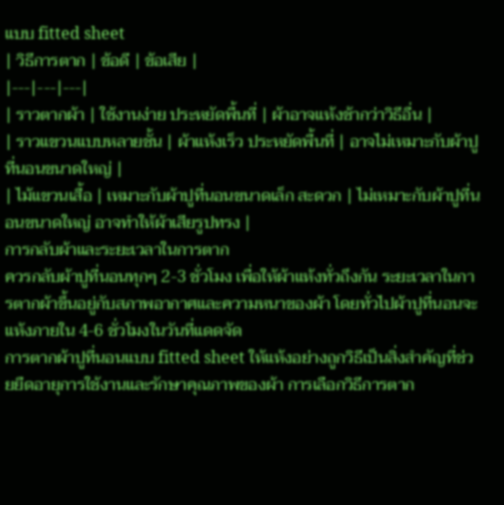แบบ fitted sheet
| วิธีการตาก | ข้อดี | ข้อเสีย |
|---|---|---|
| ราวตากผ้า | ใช้งานง่าย ประหยัดพื้นที่ | ผ้าอาจแห้งช้ากว่าวิธีอื่น |
| ราวแขวนแบบหลายชั้น | ผ้าแห้งเร็ว ประหยัดพื้นที่ | อาจไม่เหมาะกับผ้าปูที่นอนขนาดใหญ่ |
| ไม้แขวนเสื้อ | เหมาะกับผ้าปูที่นอนขนาดเล็ก สะดวก | ไม่เหมาะกับผ้าปูที่นอนขนาดใหญ่ อาจทำให้ผ้าเสียรูปทรง |
การกลับผ้าและระยะเวลาในการตาก
ควรกลับผ้าปูที่นอนทุกๆ 2-3 ชั่วโมง เพื่อให้ผ้าแห้งทั่วถึงกัน ระยะเวลาในการตากผ้าขึ้นอยู่กับสภาพอากาศและความหนาของผ้า โดยทั่วไปผ้าปูที่นอนจะแห้งภายใน 4-6 ชั่วโมงในวันที่แดดจัด
การตากผ้าปูที่นอนแบบ fitted sheet ให้แห้งอย่างถูกวิธีเป็นสิ่งสำคัญที่ช่วยยืดอายุการใช้งานและรักษาคุณภาพของผ้า การเลือกวิธีการตาก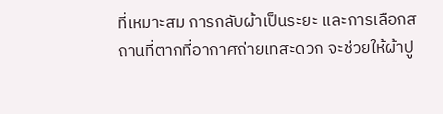ที่เหมาะสม การกลับผ้าเป็นระยะ และการเลือกสถานที่ตากที่อากาศถ่ายเทสะดวก จะช่วยให้ผ้าปู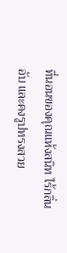ที่นอนของคุณแห้งสนิท ไร้กลิ่นอับ และคงรูปทรงสวย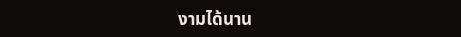งามได้นาน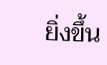ยิ่งขึ้น